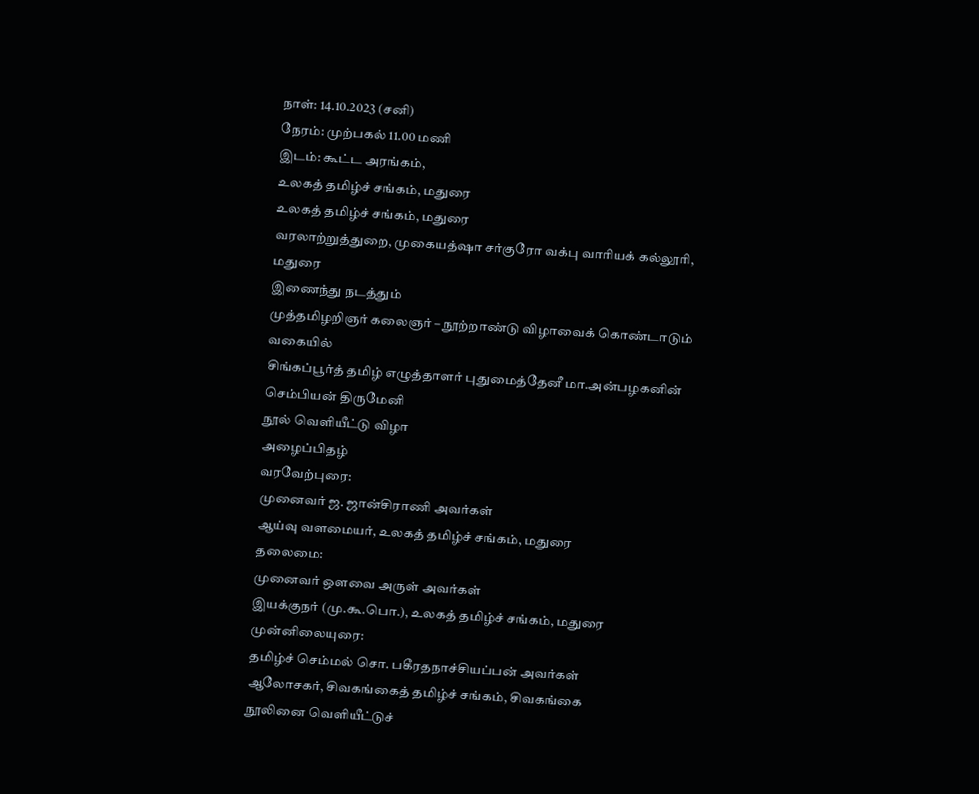நாள்: 14.10.2023 (சனி)
நேரம்: முற்பகல் 11.00 மணி
இடம்: கூட்ட அரங்கம்,
உலகத் தமிழ்ச் சங்கம், மதுரை
உலகத் தமிழ்ச் சங்கம், மதுரை
வரலாற்றுத்துறை, முகையத்ஷா சர்குரோ வக்பு வாரியக் கல்லூரி, மதுரை
இணைந்து நடத்தும்
முத்தமிழறிஞர் கலைஞர் – நூற்றாண்டு விழாவைக் கொண்டாடும் வகையில்
சிங்கப்பூர்த் தமிழ் எழுத்தாளர் புதுமைத்தேனீ மா.அன்பழகனின்
செம்பியன் திருமேனி
நூல் வெளியீட்டு விழா
அழைப்பிதழ்
வரவேற்புரை:
முனைவர் ஜ. ஜான்சிராணி அவர்கள்
ஆய்வு வளமையர், உலகத் தமிழ்ச் சங்கம், மதுரை
தலைமை:
முனைவர் ஒளவை அருள் அவர்கள்
இயக்குநர் (மு.கூ.பொ.), உலகத் தமிழ்ச் சங்கம், மதுரை
முன்னிலையுரை:
தமிழ்ச் செம்மல் சொ. பகீரதநாச்சியப்பன் அவர்கள்
ஆலோசகர், சிவகங்கைத் தமிழ்ச் சங்கம், சிவகங்கை
நூலினை வெளியீட்டுச்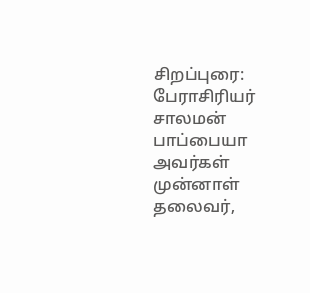சிறப்புரை:
பேராசிரியர் சாலமன் பாப்பையா அவர்கள்
முன்னாள் தலைவர்,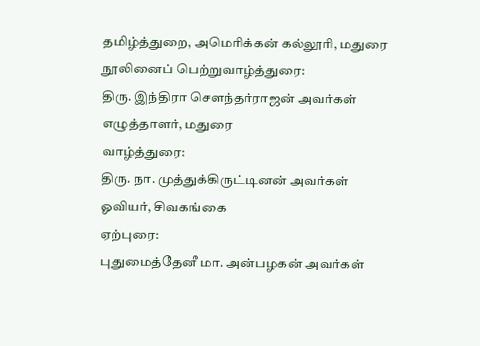தமிழ்த்துறை, அமெரிக்கன் கல்லூரி, மதுரை
நூலினைப் பெற்றுவாழ்த்துரை:
திரு. இந்திரா சௌந்தர்ராஜன் அவர்கள்
எழுத்தாளர், மதுரை
வாழ்த்துரை:
திரு. நா. முத்துக்கிருட்டினன் அவர்கள்
ஓவியர், சிவகங்கை
ஏற்புரை:
புதுமைத்தேனீ மா. அன்பழகன் அவர்கள்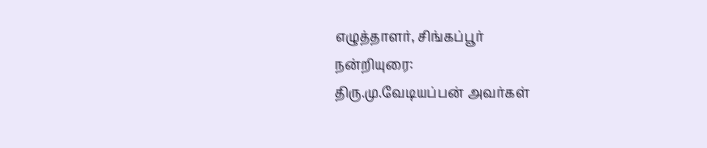எழுத்தாளர், சிங்கப்பூர்
நன்றியுரை:
திரு.மு.வேடியப்பன் அவர்கள்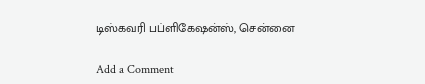டிஸ்கவரி பப்ளிகேஷன்ஸ், சென்னை

Add a Comment